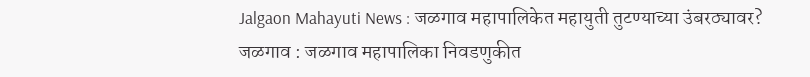Jalgaon Mahayuti News : जळगाव महापालिकेत महायुती तुटण्याच्या उंबरठ्यावर?
जळगाव : जळगाव महापालिका निवडणुकीत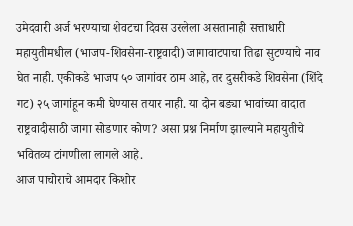उमेदवारी अर्ज भरण्याचा शेवटचा दिवस उरलेला असतानाही सत्ताधारी महायुतीमधील (भाजप-शिवसेना-राष्ट्रवादी) जागावाटपाचा तिढा सुटण्याचे नाव घेत नाही. एकीकडे भाजप ५० जागांवर ठाम आहे, तर दुसरीकडे शिवसेना (शिंदे गट) २५ जागांहून कमी घेण्यास तयार नाही. या दोन बड्या भावांच्या वादात राष्ट्रवादीसाठी जागा सोडणार कोण? असा प्रश्न निर्माण झाल्याने महायुतीचे भवितव्य टांगणीला लागले आहे.
आज पाचोराचे आमदार किशोर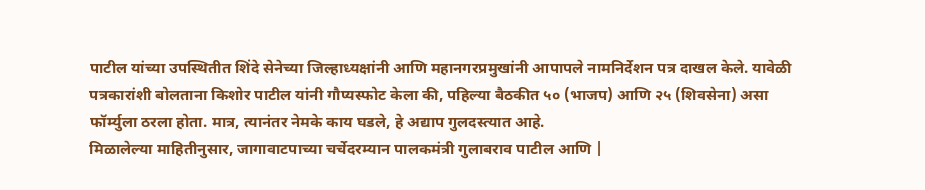पाटील यांच्या उपस्थितीत शिंदे सेनेच्या जिल्हाध्यक्षांनी आणि महानगरप्रमुखांनी आपापले नामनिर्देशन पत्र दाखल केले. यावेळी पत्रकारांशी बोलताना किशोर पाटील यांनी गौप्यस्फोट केला की, पहिल्या बैठकीत ५० (भाजप) आणि २५ (शिवसेना) असा फॉर्म्युला ठरला होता. मात्र, त्यानंतर नेमके काय घडले, हे अद्याप गुलदस्त्यात आहे.
मिळालेल्या माहितीनुसार, जागावाटपाच्या चर्चेदरम्यान पालकमंत्री गुलाबराव पाटील आणि |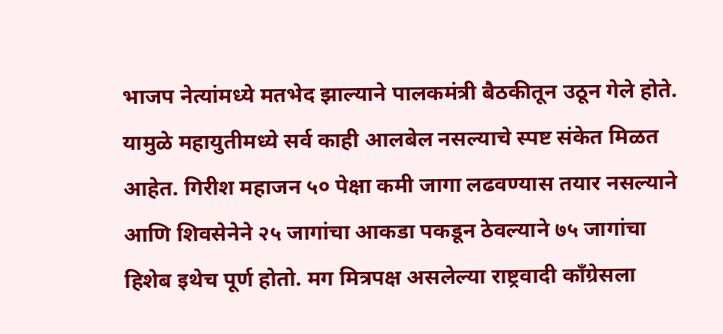भाजप नेत्यांमध्ये मतभेद झाल्याने पालकमंत्री बैठकीतून उठून गेले होते. यामुळे महायुतीमध्ये सर्व काही आलबेल नसल्याचे स्पष्ट संकेत मिळत आहेत. गिरीश महाजन ५० पेक्षा कमी जागा लढवण्यास तयार नसल्याने आणि शिवसेनेने २५ जागांचा आकडा पकडून ठेवल्याने ७५ जागांचा हिशेब इथेच पूर्ण होतो. मग मित्रपक्ष असलेल्या राष्ट्रवादी काँग्रेसला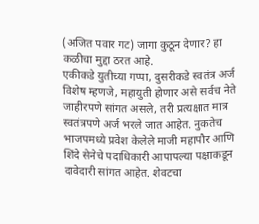(अजित पवार गट) जागा कुठून देणार? हा कळीचा मुद्दा ठरत आहे.
एकीकडे युतीच्या गप्पा, दुसरीकडे स्वतंत्र अर्ज
विशेष म्हणजे, महायुती होणार असे सर्वच नेते जाहीरपणे सांगत असले, तरी प्रत्यक्षात मात्र स्वतंत्रपणे अर्ज भरले जात आहेत. नुकतेच भाजपमध्ये प्रवेश केलेले माजी महापौर आणि शिंदे सेनेचे पदाधिकारी आपापल्या पक्षाकडून दावेदारी सांगत आहेत. शेवटचा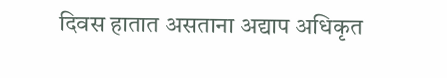दिवस हातात असताना अद्याप अधिकृत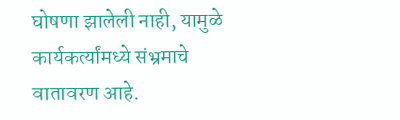घोषणा झालेली नाही, यामुळे कार्यकर्त्यांमध्ये संभ्रमाचे वातावरण आहे.